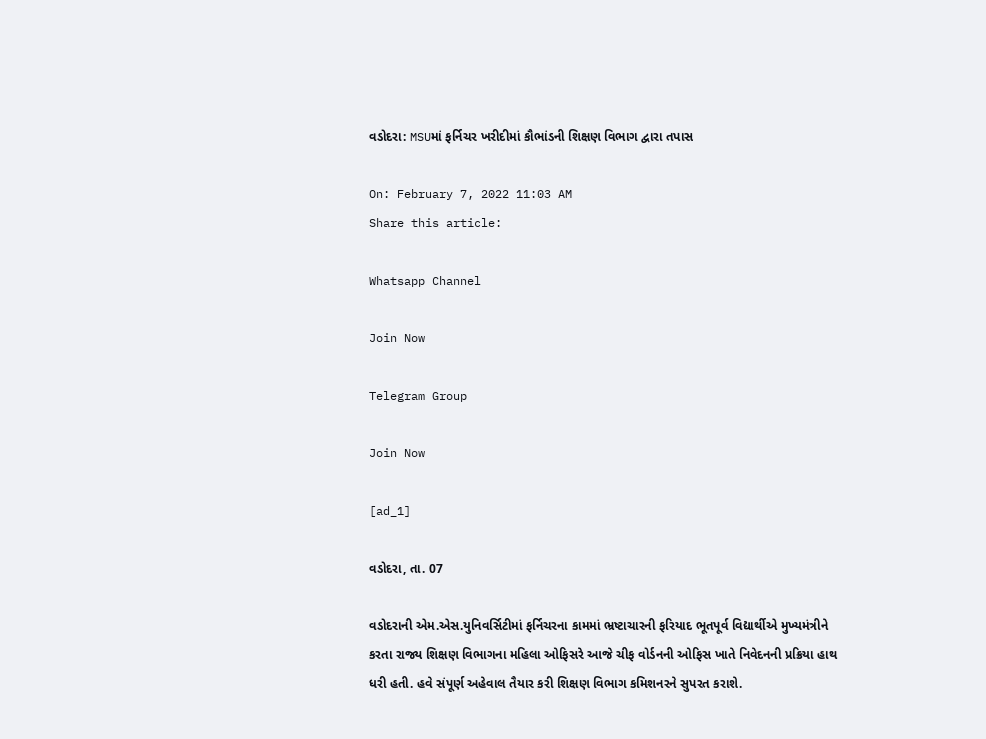વડોદરા: MSUમાં ફર્નિચર ખરીદીમાં કૌભાંડની શિક્ષણ વિભાગ દ્વારા તપાસ

On: February 7, 2022 11:03 AM
Share this article:

Whatsapp Channel

Join Now

Telegram Group

Join Now

[ad_1]

વડોદરા, તા. 07

વડોદરાની એમ.એસ.યુનિવર્સિટીમાં ફર્નિચરના કામમાં ભ્રષ્ટાચારની ફરિયાદ ભૂતપૂર્વ વિદ્યાર્થીએ મુખ્યમંત્રીને કરતા રાજ્ય શિક્ષણ વિભાગના મહિલા ઓફિસરે આજે ચીફ વોર્ડનની ઓફિસ ખાતે નિવેદનની પ્રક્રિયા હાથ ધરી હતી. હવે સંપૂર્ણ અહેવાલ તૈયાર કરી શિક્ષણ વિભાગ કમિશનરને સુપરત કરાશે.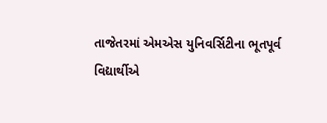તાજેતરમાં એમએસ યુનિવર્સિટીના ભૂતપૂર્વ વિદ્યાર્થીએ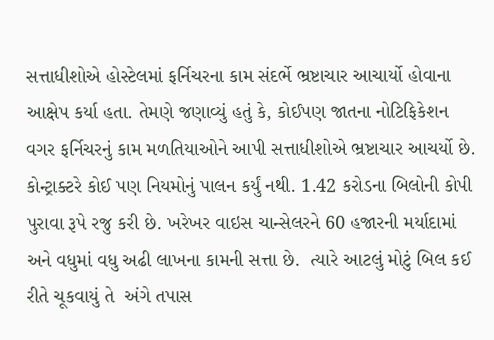સત્તાધીશોએ હોસ્ટેલમાં ફર્નિચરના કામ સંદર્ભે ભ્રષ્ટાચાર આચાર્યો હોવાના આક્ષેપ કર્યા હતા. તેમણે જણાવ્યું હતું કે, કોઈપણ જાતના નોટિફિકેશન વગર ફર્નિચરનું કામ મળતિયાઓને આપી સત્તાધીશોએ ભ્રષ્ટાચાર આચર્યો છે. કોન્ટ્રાક્ટરે કોઈ પણ નિયમોનું પાલન કર્યું નથી. 1.42 કરોડના બિલોની કોપી પુરાવા રૂપે રજુ કરી છે. ખરેખર વાઇસ ચાન્સેલરને 60 હજારની મર્યાદામાં અને વધુમાં વધુ અઢી લાખના કામની સત્તા છે.  ત્યારે આટલું મોટું બિલ કઈ રીતે ચૂકવાયું તે  અંગે તપાસ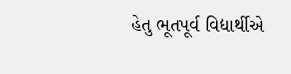હેતુ ભૂતપૂર્વ વિદ્યાર્થીએ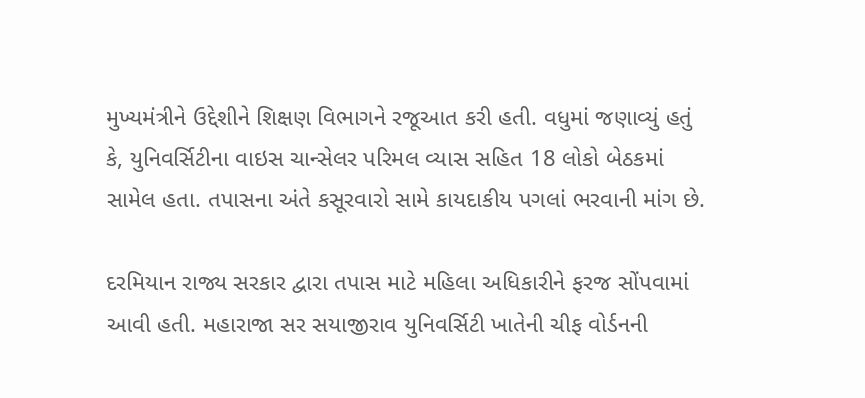મુખ્યમંત્રીને ઉદ્દેશીને શિક્ષણ વિભાગને રજૂઆત કરી હતી. વધુમાં જણાવ્યું હતું કે, યુનિવર્સિટીના વાઇસ ચાન્સેલર પરિમલ વ્યાસ સહિત 18 લોકો બેઠકમાં સામેલ હતા. તપાસના અંતે કસૂરવારો સામે કાયદાકીય પગલાં ભરવાની માંગ છે.

દરમિયાન રાજ્ય સરકાર દ્વારા તપાસ માટે મહિલા અધિકારીને ફરજ સોંપવામાં આવી હતી. મહારાજા સર સયાજીરાવ યુનિવર્સિટી ખાતેની ચીફ વોર્ડનની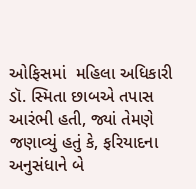ઓફિસમાં  મહિલા અધિકારી ડૉ. સ્મિતા છાબએ તપાસ આરંભી હતી, જ્યાં તેમણે જણાવ્યું હતું કે, ફરિયાદના અનુસંધાને બે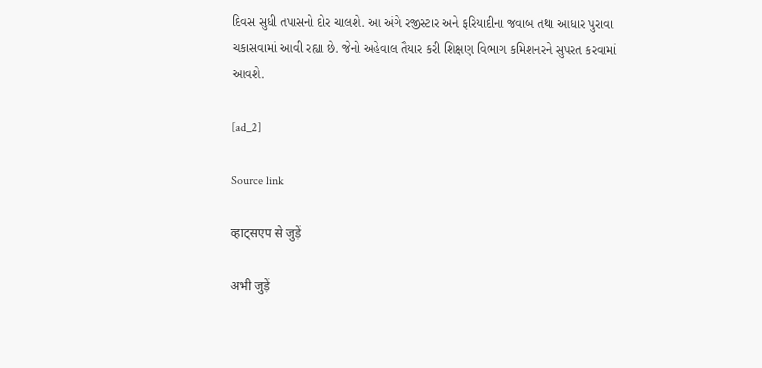દિવસ સુધી તપાસનો દોર ચાલશે. આ અંગે રજીસ્ટાર અને ફરિયાદીના જવાબ તથા આધાર પુરાવા ચકાસવામાં આવી રહ્યા છે. જેનો અહેવાલ તૈયાર કરી શિક્ષણ વિભાગ કમિશનરને સુપરત કરવામાં આવશે.

[ad_2]

Source link

व्हाट्सएप से जुड़ें

अभी जुड़ें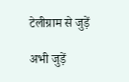टेलीग्राम से जुड़ें

अभी जुड़ें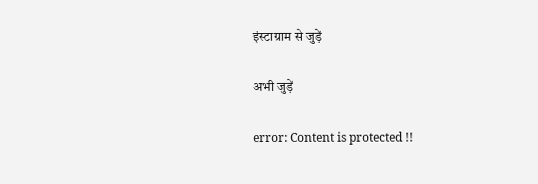इंस्टाग्राम से जुड़ें

अभी जुड़ें

error: Content is protected !!